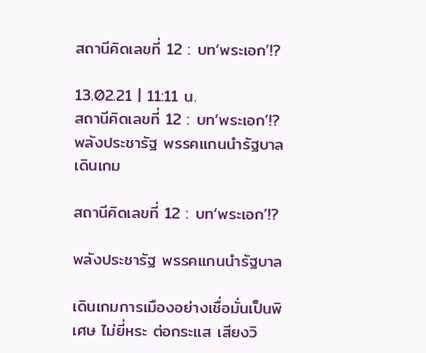สถานีคิดเลขที่ 12 : บท‘พระเอก’!?

13.02.21 | 11:11 น.
สถานีคิดเลขที่ 12 : บท‘พระเอก’!? พลังประชารัฐ พรรคแกนนำรัฐบาลเดินเกม

สถานีคิดเลขที่ 12 : บท‘พระเอก’!?

พลังประชารัฐ พรรคแกนนำรัฐบาล

เดินเกมการเมืองอย่างเชื่อมั่นเป็นพิเศษ ไม่ยี่หระ ต่อกระแส เสียงวิ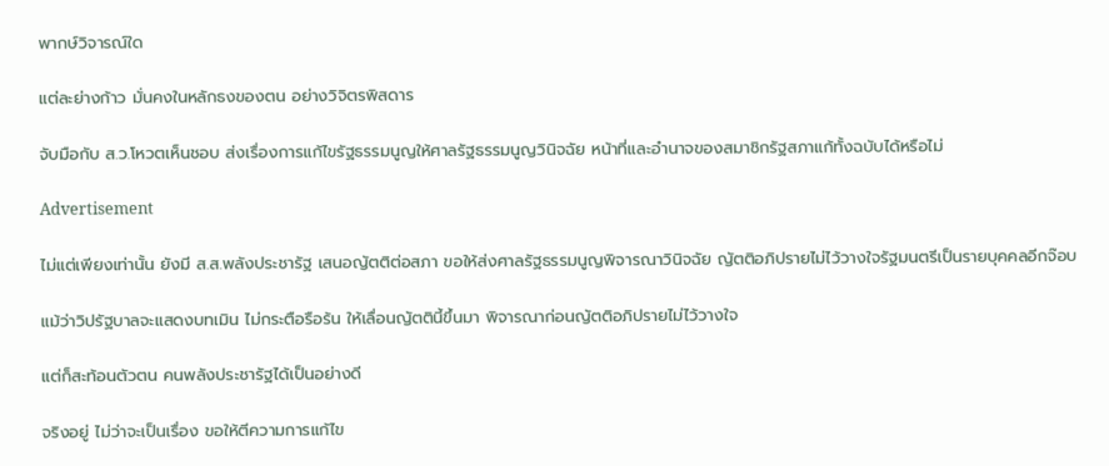พากษ์วิจารณ์ใด

แต่ละย่างก้าว มั่นคงในหลักธงของตน อย่างวิจิตรพิสดาร

จับมือกับ ส.ว.โหวตเห็นชอบ ส่งเรื่องการแก้ไขรัฐธรรมนูญให้ศาลรัฐธรรมนูญวินิจฉัย หน้าที่และอำนาจของสมาชิกรัฐสภาแก้ทั้งฉบับได้หรือไม่

Advertisement

ไม่แต่เพียงเท่านั้น ยังมี ส.ส.พลังประชารัฐ เสนอญัตติต่อสภา ขอให้ส่งศาลรัฐธรรมนูญพิจารณาวินิจฉัย ญัตติอภิปรายไม่ไว้วางใจรัฐมนตรีเป็นรายบุคคลอีกจ๊อบ

แม้ว่าวิปรัฐบาลจะแสดงบทเมิน ไม่กระตือรือร้น ให้เลื่อนญัตตินี้ขึ้นมา พิจารณาก่อนญัตติอภิปรายไม่ไว้วางใจ

แต่ก็สะท้อนตัวตน คนพลังประชารัฐได้เป็นอย่างดี

จริงอยู่ ไม่ว่าจะเป็นเรื่อง ขอให้ตีความการแก้ไข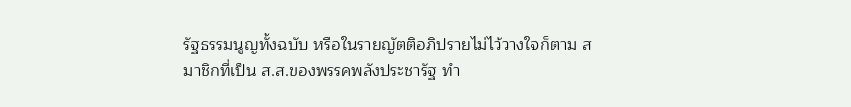รัฐธรรมนูญทั้งฉบับ หรือในรายญัตติอภิปรายไม่ไว้วางใจก็ตาม สมาชิกที่เป็น ส.ส.ของพรรคพลังประชารัฐ ทำ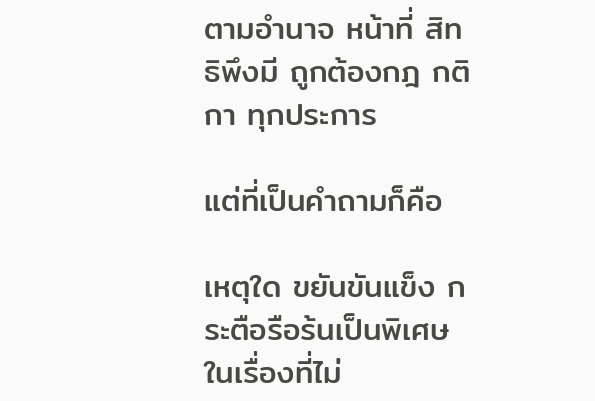ตามอำนาจ หน้าที่ สิทธิพึงมี ถูกต้องกฎ กติกา ทุกประการ

แต่ที่เป็นคำถามก็คือ

เหตุใด ขยันขันแข็ง กระตือรือร้นเป็นพิเศษ ในเรื่องที่ไม่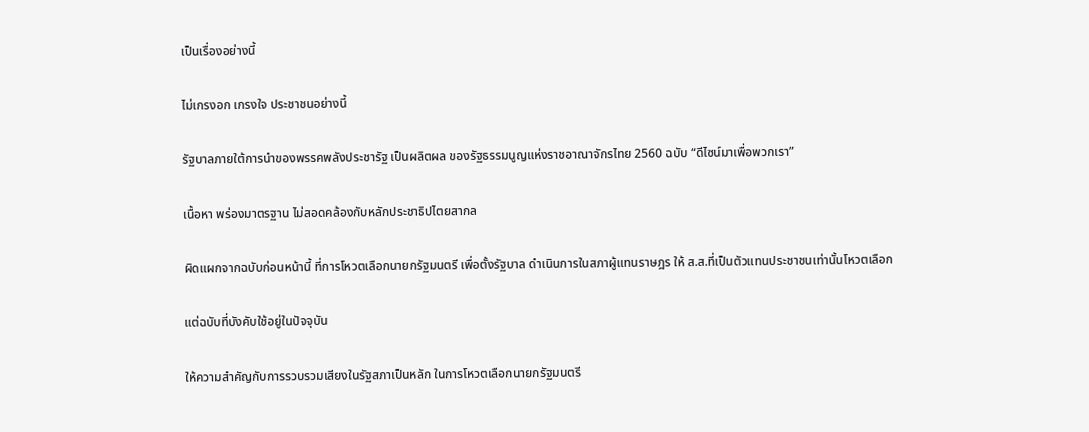เป็นเรื่องอย่างนี้

ไม่เกรงอก เกรงใจ ประชาชนอย่างนี้

รัฐบาลภายใต้การนำของพรรคพลังประชารัฐ เป็นผลิตผล ของรัฐธรรมนูญแห่งราชอาณาจักรไทย 2560 ฉบับ “ดีไซน์มาเพื่อพวกเรา”

เนื้อหา พร่องมาตรฐาน ไม่สอดคล้องกับหลักประชาธิปไตยสากล

ผิดแผกจากฉบับก่อนหน้านี้ ที่การโหวตเลือกนายกรัฐมนตรี เพื่อตั้งรัฐบาล ดำเนินการในสภาผู้แทนราษฎร ให้ ส.ส.ที่เป็นตัวแทนประชาชนเท่านั้นโหวตเลือก

แต่ฉบับที่บังคับใช้อยู่ในปัจจุบัน

ให้ความสำคัญกับการรวบรวมเสียงในรัฐสภาเป็นหลัก ในการโหวตเลือกนายกรัฐมนตรี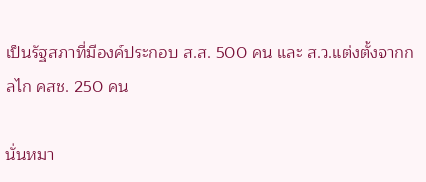เป็นรัฐสภาที่มีองค์ประกอบ ส.ส. 500 คน และ ส.ว.แต่งตั้งจากกลไก คสช. 250 คน

นั่นหมา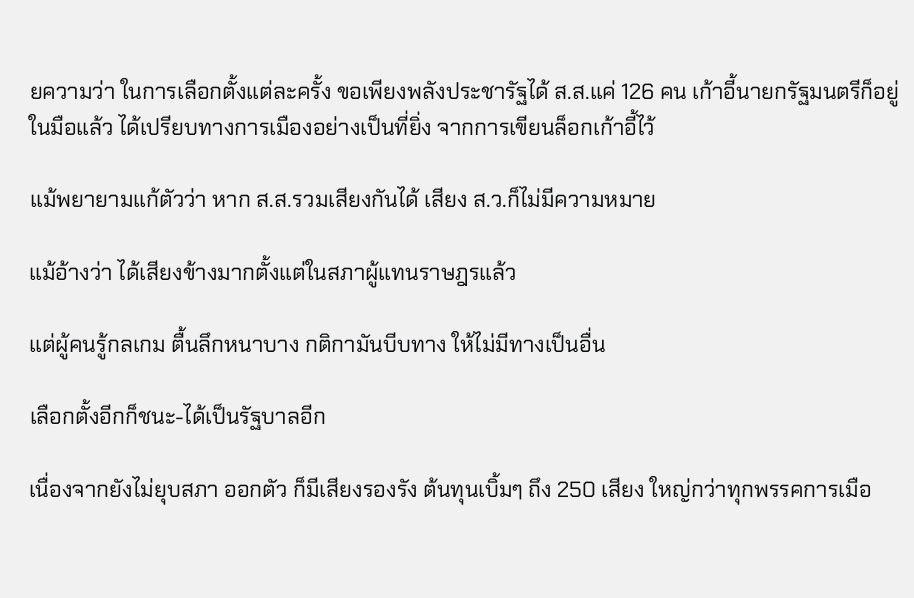ยความว่า ในการเลือกตั้งแต่ละครั้ง ขอเพียงพลังประชารัฐได้ ส.ส.แค่ 126 คน เก้าอี้นายกรัฐมนตรีก็อยู่ในมือแล้ว ได้เปรียบทางการเมืองอย่างเป็นที่ยิ่ง จากการเขียนล็อกเก้าอี้ไว้

แม้พยายามแก้ตัวว่า หาก ส.ส.รวมเสียงกันได้ เสียง ส.ว.ก็ไม่มีความหมาย

แม้อ้างว่า ได้เสียงข้างมากตั้งแต่ในสภาผู้แทนราษฎรแล้ว

แต่ผู้คนรู้กลเกม ตื้นลึกหนาบาง กติกามันบีบทาง ให้ไม่มีทางเป็นอื่น

เลือกตั้งอีกก็ชนะ-ได้เป็นรัฐบาลอีก

เนื่องจากยังไม่ยุบสภา ออกตัว ก็มีเสียงรองรัง ต้นทุนเบิ้มๆ ถึง 250 เสียง ใหญ่กว่าทุกพรรคการเมือ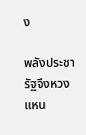ง

พลังประชารัฐจึงหวงแหน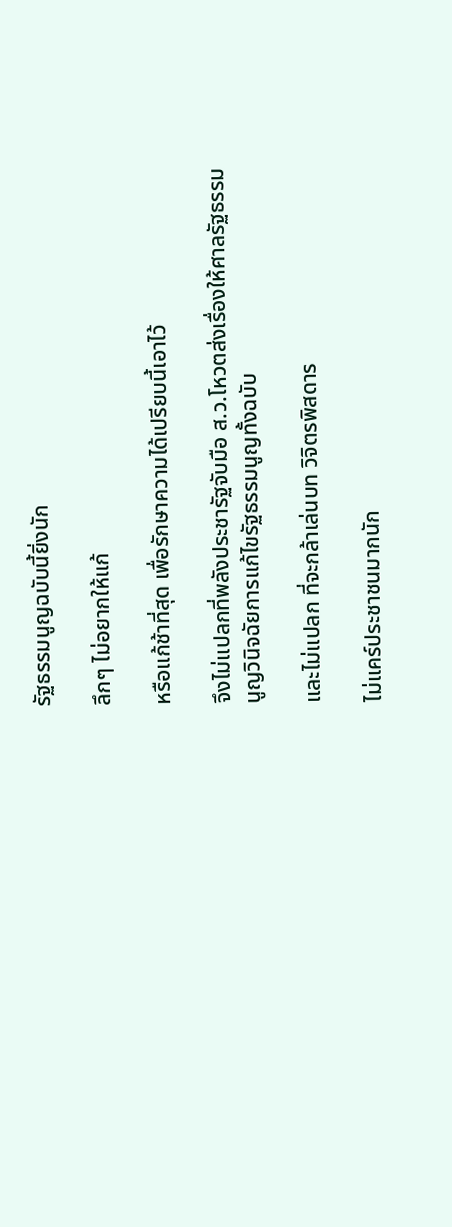รัฐธรรมนูญฉบับนี้ยิ่งนัก

ลึกๆ ไม่อยากให้แก้

หรือแก้ช้าที่สุด เพื่อรักษาความได้เปรียบนี้เอาไว้

จึงไม่แปลกที่พลังประชารัฐจับมือ ส.ว.โหวตส่งเรื่องให้ศาลรัฐธรรมนูญวินิจฉัยการแก้ไขรัฐธรรมนูญทั้งฉบับ

และไม่แปลก ที่จะกล้าเล่นบท วิจิตรพิสดาร

ไม่แคร์ประชาชนมากนัก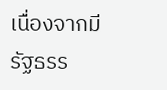เนื่องจากมีรัฐธรร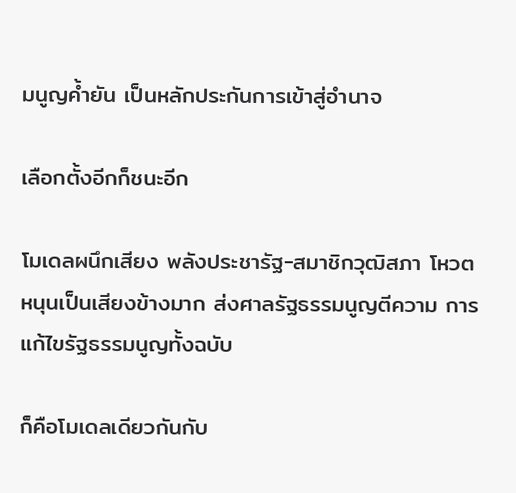มนูญค้ำยัน เป็นหลักประกันการเข้าสู่อำนาจ

เลือกตั้งอีกก็ชนะอีก

โมเดลผนึกเสียง พลังประชารัฐ-สมาชิกวุฒิสภา โหวตหนุนเป็นเสียงข้างมาก ส่งศาลรัฐธรรมนูญตีความ การแก้ไขรัฐธรรมนูญทั้งฉบับ

ก็คือโมเดลเดียวกันกับ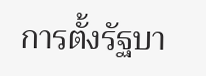การตั้งรัฐบา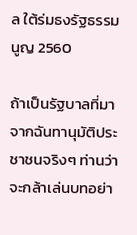ล ใต้ร่มธงรัฐธรรมนูญ 2560

ถ้าเป็นรัฐบาลที่มาจากฉันทานุมัติประชาชนจริงๆ ท่านว่าจะกล้าเล่นบทอย่า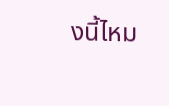งนี้ไหม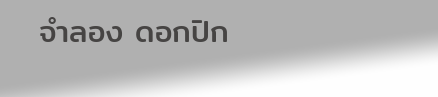จำลอง ดอกปิก